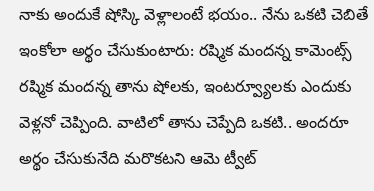నాకు అందుకే షోస్కి వెళ్లాలంటే భయం.. నేను ఒకటి చెబితే ఇంకోలా అర్థం చేసుకుంటారు: రష్మిక మందన్న కామెంట్స్
రష్మిక మందన్న తాను షోలకు, ఇంటర్వ్యూలకు ఎందుకు వెళ్లనో చెప్పింది. వాటిలో తాను చెప్పేది ఒకటి.. అందరూ అర్థం చేసుకునేది మరొకటని ఆమె ట్వీట్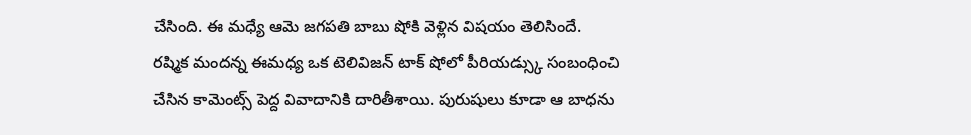చేసింది. ఈ మధ్యే ఆమె జగపతి బాబు షోకి వెళ్లిన విషయం తెలిసిందే.
రష్మిక మందన్న ఈమధ్య ఒక టెలివిజన్ టాక్ షోలో పీరియడ్స్కు సంబంధించి చేసిన కామెంట్స్ పెద్ద వివాదానికి దారితీశాయి. పురుషులు కూడా ఆ బాధను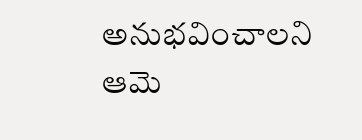అనుభవించాలని ఆమె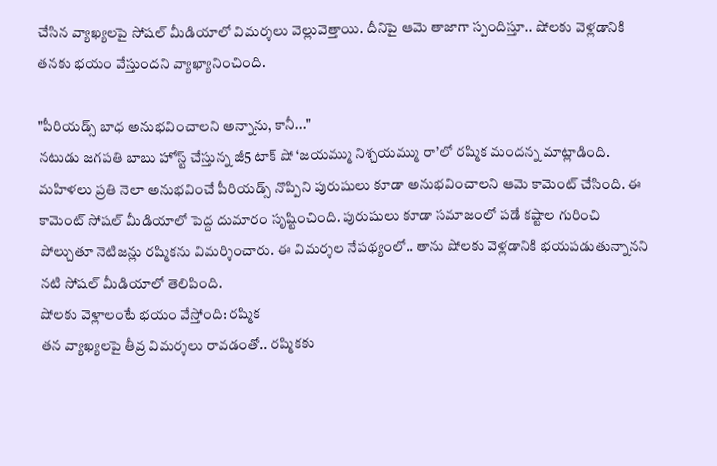చేసిన వ్యాఖ్యలపై సోషల్ మీడియాలో విమర్శలు వెల్లువెత్తాయి. దీనిపై ఆమె తాజాగా స్పందిస్తూ.. షోలకు వెళ్లడానికి తనకు భయం వేస్తుందని వ్యాఖ్యానించింది.

"పీరియడ్స్ బాధ అనుభవించాలని అన్నాను, కానీ..."
నటుడు జగపతి బాబు హోస్ట్ చేస్తున్న జీ5 టాక్ షో ‘జయమ్ము నిశ్చయమ్ము రా’లో రష్మిక మందన్న మాట్లాడింది. మహిళలు ప్రతి నెలా అనుభవించే పీరియడ్స్ నొప్పిని పురుషులు కూడా అనుభవించాలని ఆమె కామెంట్ చేసింది. ఈ కామెంట్ సోషల్ మీడియాలో పెద్ద దుమారం సృష్టించింది. పురుషులు కూడా సమాజంలో పడే కష్టాల గురించి పోల్చుతూ నెటిజన్లు రష్మికను విమర్శించారు. ఈ విమర్శల నేపథ్యంలో.. తాను షోలకు వెళ్లడానికి భయపడుతున్నానని నటి సోషల్ మీడియాలో తెలిపింది.
షోలకు వెళ్లాలంటే భయం వేస్తోంది: రష్మిక
తన వ్యాఖ్యలపై తీవ్ర విమర్శలు రావడంతో.. రష్మికకు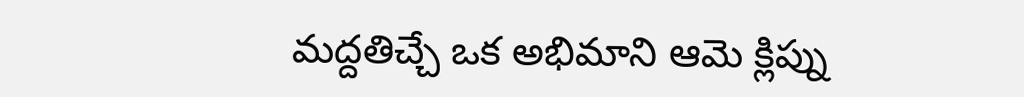మద్దతిచ్చే ఒక అభిమాని ఆమె క్లిప్ను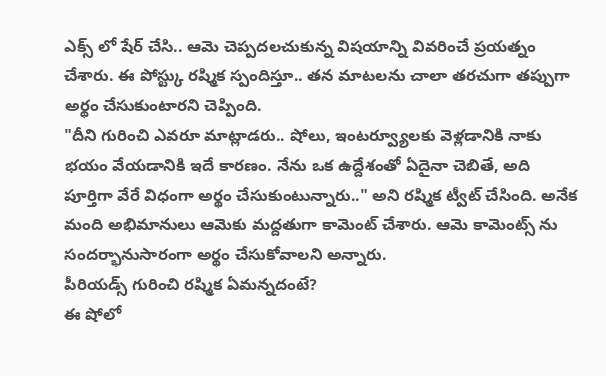ఎక్స్ లో షేర్ చేసి.. ఆమె చెప్పదలచుకున్న విషయాన్ని వివరించే ప్రయత్నం చేశారు. ఈ పోస్ట్కు రష్మిక స్పందిస్తూ.. తన మాటలను చాలా తరచుగా తప్పుగా అర్థం చేసుకుంటారని చెప్పింది.
"దీని గురించి ఎవరూ మాట్లాడరు.. షోలు, ఇంటర్వ్యూలకు వెళ్లడానికి నాకు భయం వేయడానికి ఇదే కారణం. నేను ఒక ఉద్దేశంతో ఏదైనా చెబితే, అది పూర్తిగా వేరే విధంగా అర్థం చేసుకుంటున్నారు.." అని రష్మిక ట్వీట్ చేసింది. అనేక మంది అభిమానులు ఆమెకు మద్దతుగా కామెంట్ చేశారు. ఆమె కామెంట్స్ ను సందర్భానుసారంగా అర్థం చేసుకోవాలని అన్నారు.
పీరియడ్స్ గురించి రష్మిక ఏమన్నదంటే?
ఈ షోలో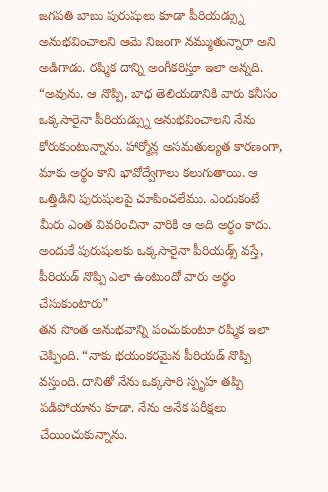జగపతి బాబు పురుషులు కూడా పీరియడ్స్ను అనుభవించాలని ఆమె నిజంగా నమ్ముతున్నారా అని అడిగాడు. రష్మిక దాన్ని అంగీకరిస్తూ ఇలా అన్నది. “అవును. ఆ నొప్పి, బాధ తెలియడానికి వారు కనీసం ఒక్కసారైనా పీరియడ్స్ను అనుభవించాలని నేను కోరుకుంటున్నాను. హార్మోన్ల అసమతుల్యత కారణంగా, మాకు అర్థం కాని భావోద్వేగాలు కలుగుతాయి. ఆ ఒత్తిడిని పురుషులపై చూపించలేము. ఎందుకంటే మీరు ఎంత వివరించినా వారికి ఆ అది అర్థం కాదు. అందుకే పురుషులకు ఒక్కసారైనా పీరియడ్స్ వస్తే, పీరియడ్ నొప్పి ఎలా ఉంటుందో వారు అర్థం చేసుకుంటారు”
తన సొంత అనుభవాన్ని పంచుకుంటూ రష్మిక ఇలా చెప్పింది. “నాకు భయంకరమైన పీరియడ్ నొప్పి వస్తుంది. దానితో నేను ఒక్కసారి స్పృహ తప్పి పడిపోయాను కూడా. నేను అనేక పరీక్షలు చేయించుకున్నాను.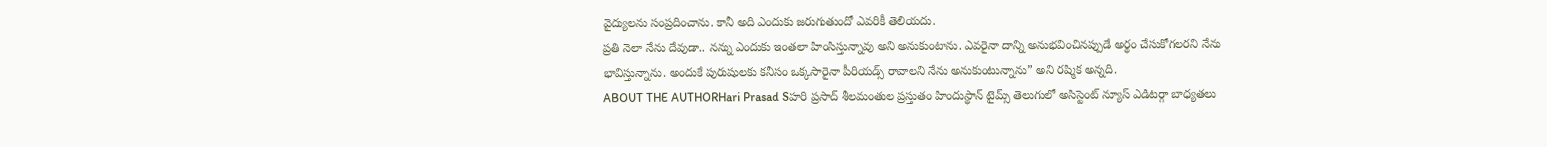వైద్యులను సంప్రదించాను. కానీ అది ఎందుకు జరుగుతుందో ఎవరికీ తెలియదు.
ప్రతి నెలా నేను దేవుడా.. నన్ను ఎందుకు ఇంతలా హింసిస్తున్నావు అని అనుకుంటాను. ఎవరైనా దాన్ని అనుభవించినప్పుడే అర్థం చేసుకోగలరని నేను భావిస్తున్నాను. అందుకే పురుషులకు కనీసం ఒక్కసారైనా పీరియడ్స్ రావాలని నేను అనుకుంటున్నాను” అని రష్మిక అన్నది.
ABOUT THE AUTHORHari Prasad Sహరి ప్రసాద్ శీలమంతుల ప్రస్తుతం హిందుస్థాన్ టైమ్స్ తెలుగులో అసిస్టెంట్ న్యూస్ ఎడిటర్గా బాధ్యతలు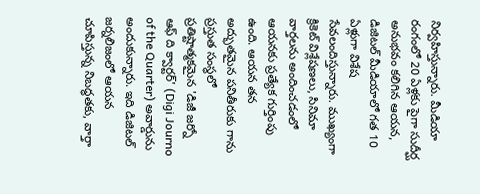నిర్వహిస్తున్నారు. మీడియా రంగంలో 20 ఏళ్లకు పైగా సుదీర్ఘ అనుభవం కలిగిన ఆయన, డిజిటల్ మీడియాలో గత 10 ఏళ్లుగా విశేష సేవలందిస్తున్నారు. ముఖ్యంగా క్రికెట్ విశ్లేషణలు, సినిమా వార్తలను అందించడంలో ఆయనకు ప్రత్యేక గుర్తింపు ఉంది. ఆయన తన అద్భుతమైన పనితీరుకు గాను ప్రస్తుత సంస్థలో ప్రతిష్టాత్మకమైన 'డిజీ జర్నో ఆఫ్ ది క్వార్టర్' (Digi Journo of the Quarter) అవార్డును అందుకున్నారు. ఇది డిజిటల్ జర్నలిజంలో ఆయన చూపిస్తున్న నిబద్ధతకు, వార్తా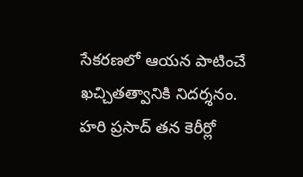సేకరణలో ఆయన పాటించే ఖచ్చితత్వానికి నిదర్శనం. హరి ప్రసాద్ తన కెరీర్లో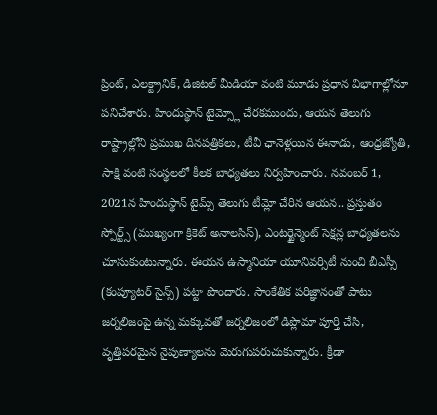ప్రింట్, ఎలక్ట్రానిక్, డిజిటల్ మీడియా వంటి మూడు ప్రధాన విభాగాల్లోనూ పనిచేశారు. హిందుస్థాన్ టైమ్స్లో చేరకముందు, ఆయన తెలుగు రాష్ట్రాల్లోని ప్రముఖ దినపత్రికలు, టీవీ ఛానెళ్లయిన ఈనాడు, ఆంధ్రజ్యోతి, సాక్షి వంటి సంస్థలలో కీలక బాధ్యతలు నిర్వహించారు. నవంబర్ 1, 2021న హిందుస్థాన్ టైమ్స్ తెలుగు టీమ్లో చేరిన ఆయన.. ప్రస్తుతం స్పోర్ట్స్ (ముఖ్యంగా క్రికెట్ అనాలసిస్), ఎంటర్టైన్మెంట్ సెక్షన్ల బాధ్యతలను చూసుకుంటున్నారు. ఈయన ఉస్మానియా యూనివర్సిటీ నుంచి బీఎస్సీ (కంప్యూటర్ సైన్స్) పట్టా పొందారు. సాంకేతిక పరిజ్ఞానంతో పాటు జర్నలిజంపై ఉన్న మక్కువతో జర్నలిజంలో డిప్లొమా పూర్తి చేసి, వృత్తిపరమైన నైపుణ్యాలను మెరుగుపరుచుకున్నారు. క్రీడా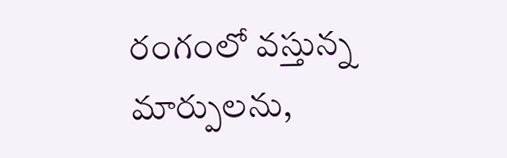రంగంలో వస్తున్న మార్పులను,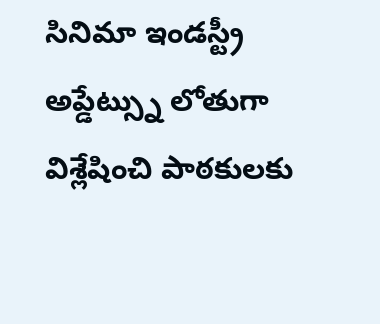సినిమా ఇండస్ట్రీ అప్డేట్స్ను లోతుగా విశ్లేషించి పాఠకులకు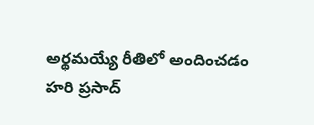అర్థమయ్యే రీతిలో అందించడం హరి ప్రసాద్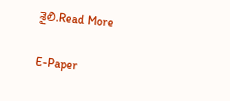శైలి.Read More

E-Paper